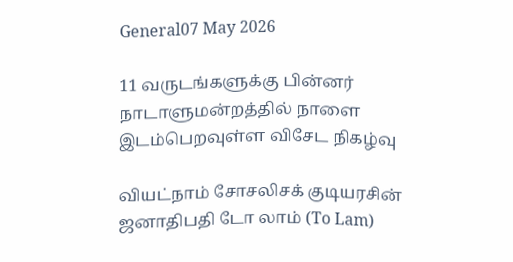General07 May 2026

11 வருடங்களுக்கு பின்னர் நாடாளுமன்றத்தில் நாளை இடம்பெறவுள்ள விசேட நிகழ்வு

வியட்நாம் சோசலிசக் குடியரசின் ஜனாதிபதி டோ லாம் (To Lam)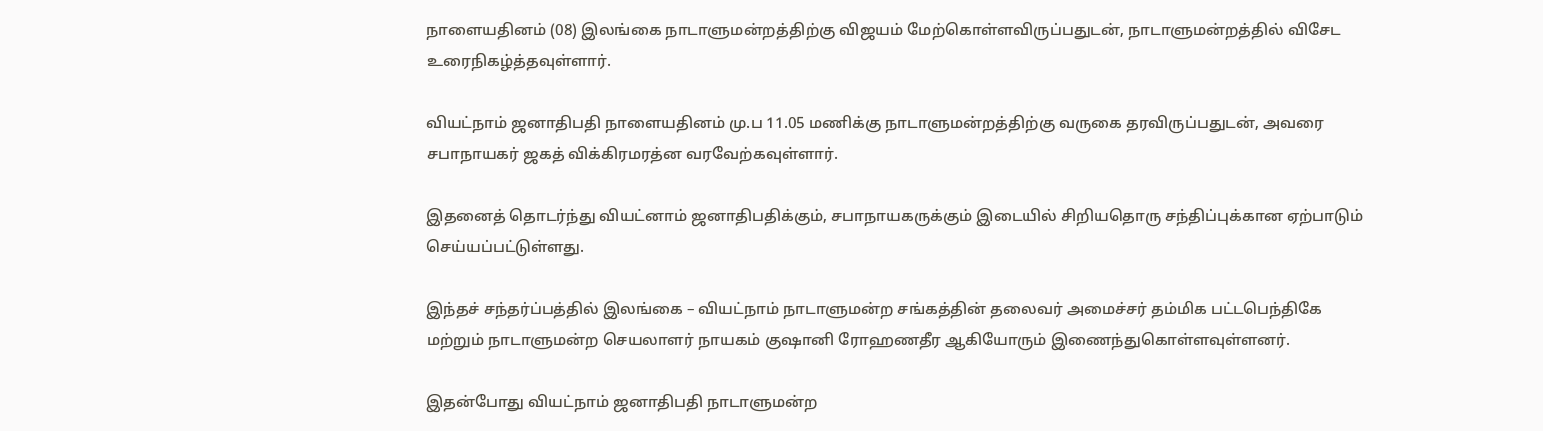நாளையதினம் (08) இலங்கை நாடாளுமன்றத்திற்கு விஜயம் மேற்கொள்ளவிருப்பதுடன், நாடாளுமன்றத்தில் விசேட உரைநிகழ்த்தவுள்ளார்.

வியட்நாம் ஜனாதிபதி நாளையதினம் மு.ப 11.05 மணிக்கு நாடாளுமன்றத்திற்கு வருகை தரவிருப்பதுடன், அவரை சபாநாயகர் ஜகத் விக்கிரமரத்ன வரவேற்கவுள்ளார்.

இதனைத் தொடர்ந்து வியட்னாம் ஜனாதிபதிக்கும், சபாநாயகருக்கும் இடையில் சிறியதொரு சந்திப்புக்கான ஏற்பாடும் செய்யப்பட்டுள்ளது.

இந்தச் சந்தர்ப்பத்தில் இலங்கை – வியட்நாம் நாடாளுமன்ற சங்கத்தின் தலைவர் அமைச்சர் தம்மிக பட்டபெந்திகே மற்றும் நாடாளுமன்ற செயலாளர் நாயகம் குஷானி ரோஹணதீர ஆகியோரும் இணைந்துகொள்ளவுள்ளனர்.

இதன்போது வியட்நாம் ஜனாதிபதி நாடாளுமன்ற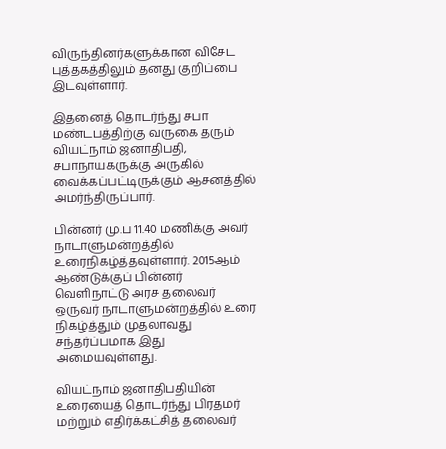விருந்தினர்களுக்கான விசேட புத்தகத்திலும் தனது குறிப்பை இடவுள்ளார்.

இதனைத் தொடர்ந்து சபா மண்டபத்திற்கு வருகை தரும் வியட்நாம் ஜனாதிபதி, சபாநாயகருக்கு அருகில் வைக்கப்பட்டிருக்கும் ஆசனத்தில் அமர்ந்திருப்பார்.

பின்னர் மு.ப 11.40 மணிக்கு அவர் நாடாளுமன்றத்தில் உரைநிகழ்த்தவுள்ளார். 2015ஆம் ஆண்டுக்குப் பின்னர் வெளிநாட்டு அரச தலைவர் ஒருவர் நாடாளுமன்றத்தில் உரை நிகழ்த்தும் முதலாவது சந்தர்ப்பமாக இது அமையவுள்ளது.

வியட்நாம் ஜனாதிபதியின் உரையைத் தொடர்ந்து பிரதமர் மற்றும் எதிர்க்கட்சித் தலைவர்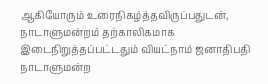ஆகியோரும் உரைநிகழ்த்தவிருப்பதுடன், நாடாளுமன்றம் தற்காலிகமாக இடைநிறுத்தப்பட்டதும் வியட்நாம் ஜனாதிபதி நாடாளுமன்ற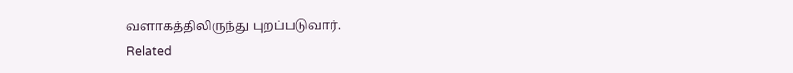வளாகத்திலிருந்து புறப்படுவார்.
Related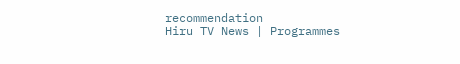recommendation
Hiru TV News | Programmes